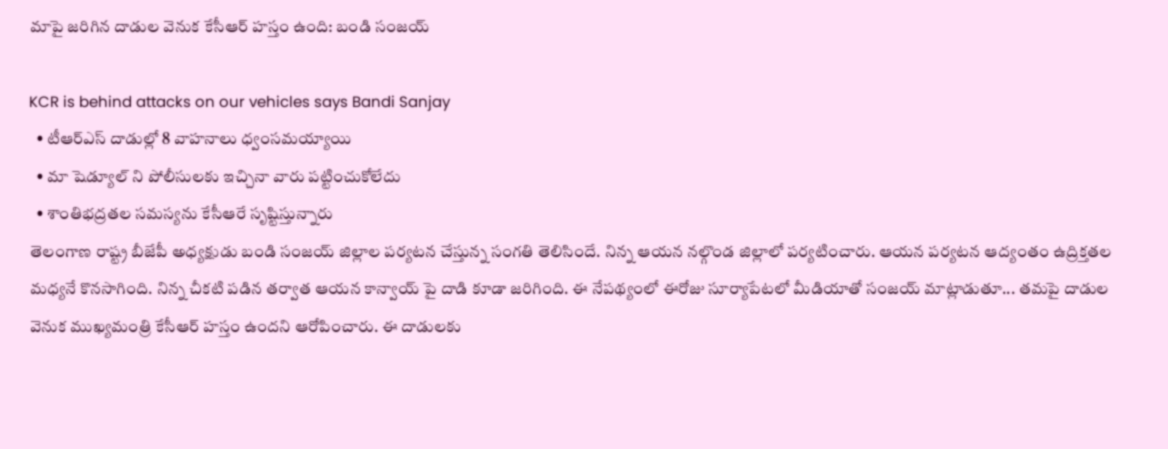మాపై జరిగిన దాడుల వెనుక కేసీఆర్ హస్తం ఉంది: బండి సంజయ్

KCR is behind attacks on our vehicles says Bandi Sanjay
  • టీఆర్ఎస్ దాడుల్లో 8 వాహనాలు ధ్వంసమయ్యాయి
  • మా షెడ్యూల్ ని పోలీసులకు ఇచ్చినా వారు పట్టించుకోలేదు
  • శాంతిభద్రతల సమస్యను కేసీఆరే సృష్టిస్తున్నారు
తెలంగాణ రాష్ట్ర బీజేపీ అధ్యక్షుడు బండి సంజయ్ జిల్లాల పర్యటన చేస్తున్న సంగతి తెలిసిందే. నిన్న ఆయన నల్గొండ జిల్లాలో పర్యటించారు. ఆయన పర్యటన ఆద్యంతం ఉద్రిక్తతల మధ్యనే కొనసాగింది. నిన్న చీకటి పడిన తర్వాత ఆయన కాన్వాయ్ పై దాడి కూడా జరిగింది. ఈ నేపథ్యంలో ఈరోజు సూర్యాపేటలో మీడియాతో సంజయ్ మాట్లాడుతూ... తమపై దాడుల వెనుక ముఖ్యమంత్రి కేసీఆర్ హస్తం ఉందని ఆరోపించారు. ఈ దాడులకు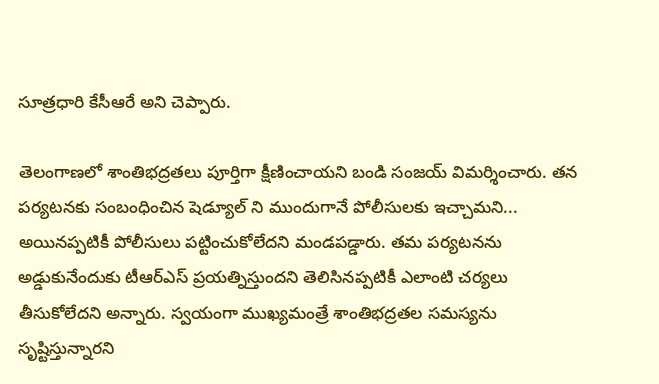సూత్రధారి కేసీఆరే అని చెప్పారు.

తెలంగాణలో శాంతిభద్రతలు పూర్తిగా క్షీణించాయని బండి సంజయ్ విమర్శించారు. తన పర్యటనకు సంబంధించిన షెడ్యూల్ ని ముందుగానే పోలీసులకు ఇచ్చామని... అయినప్పటికీ పోలీసులు పట్టించుకోలేదని మండపడ్డారు. తమ పర్యటనను అడ్డుకునేందుకు టీఆర్ఎస్ ప్రయత్నిస్తుందని తెలిసినప్పటికీ ఎలాంటి చర్యలు తీసుకోలేదని అన్నారు. స్వయంగా ముఖ్యమంత్రే శాంతిభద్రతల సమస్యను సృష్టిస్తున్నారని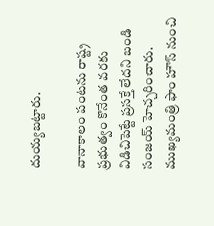దుయ్యబట్టారు.

వానాకాలం పంటను రాష్ట్ర ప్రభుత్వం కొనేంత వరకు విడిచిపెట్టే ప్రసక్తే లేదని బండి సంజయ్ హెచ్చరించారు. ముఖ్యమంత్రి ఫాం హౌస్ నుంచి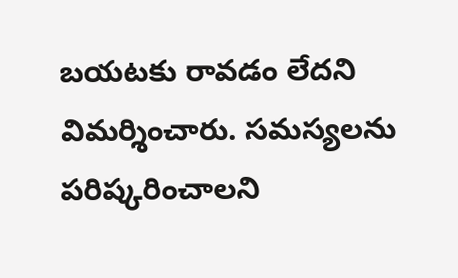బయటకు రావడం లేదని విమర్శించారు. సమస్యలను పరిష్కరించాలని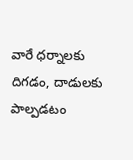వారే ధర్నాలకు దిగడం, దాడులకు పాల్పడటం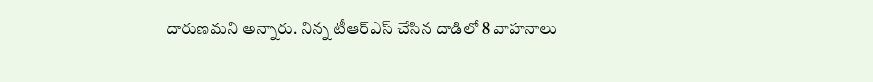దారుణమని అన్నారు. నిన్న టీఆర్ఎస్ చేసిన దాడిలో 8 వాహనాలు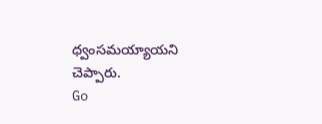ధ్వంసమయ్యాయని చెప్పారు.
Go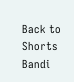Back to Shorts
Bandi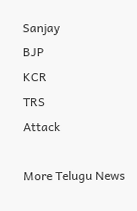Sanjay
BJP
KCR
TRS
Attack

More Telugu News